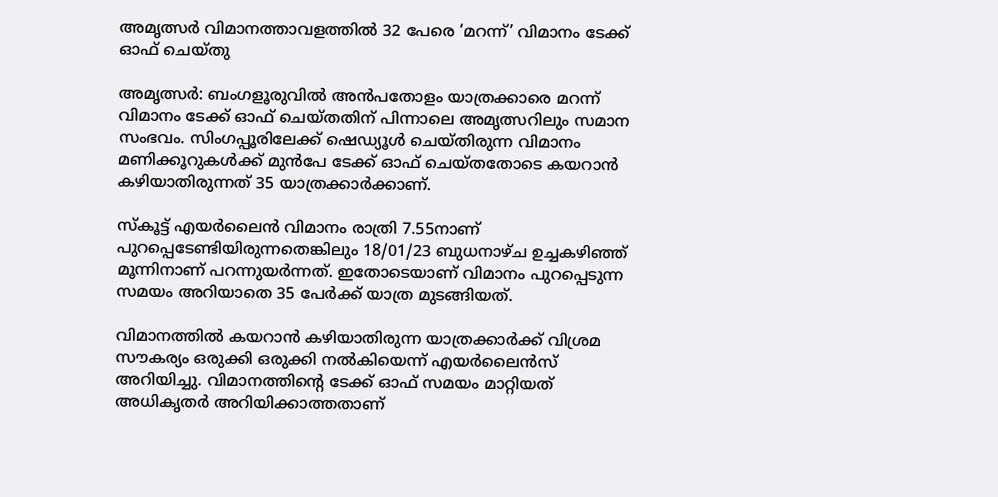അമൃത്സര്‍ വിമാനത്താവളത്തില്‍ 32 പേരെ ‘മറന്ന്’ വിമാനം ടേക്ക് ഓഫ് ചെയ്തു

അമൃത്സർ: ബംഗളൂരുവില്‍ അന്‍പതോളം യാത്രക്കാരെ മറന്ന് വിമാനം ടേക്ക് ഓഫ് ചെയ്തതിന് പിന്നാലെ അമൃത്സറിലും സമാന സംഭവം. സിംഗപ്പൂരിലേക്ക് ഷെഡ്യൂള്‍ ചെയ്തിരുന്ന വിമാനം മണിക്കൂറുകള്‍ക്ക് മുന്‍പേ ടേക്ക് ഓഫ് ചെയ്തതോടെ കയറാന്‍ കഴിയാതിരുന്നത് 35 യാത്രക്കാര്‍ക്കാണ്.

സ്‌കൂട്ട് എയര്‍ലൈന്‍ വിമാനം രാത്രി 7.55നാണ് പുറപ്പെടേണ്ടിയിരുന്നതെങ്കിലും 18/01/23 ബുധനാഴ്ച ഉച്ചകഴിഞ്ഞ് മൂന്നിനാണ് പറന്നുയര്‍ന്നത്. ഇതോടെയാണ് വിമാനം പുറപ്പെടുന്ന സമയം അറിയാതെ 35 പേര്‍ക്ക് യാത്ര മുടങ്ങിയത്.

വിമാനത്തില്‍ കയറാന്‍ കഴിയാതിരുന്ന യാത്രക്കാര്‍ക്ക് വിശ്രമ സൗകര്യം ഒരുക്കി ഒരുക്കി നല്‍കിയെന്ന് എയര്‍ലൈന്‍സ് അറിയിച്ചു. വിമാനത്തിന്റെ ടേക്ക് ഓഫ് സമയം മാറ്റിയത് അധികൃതര്‍ അറിയിക്കാത്തതാണ്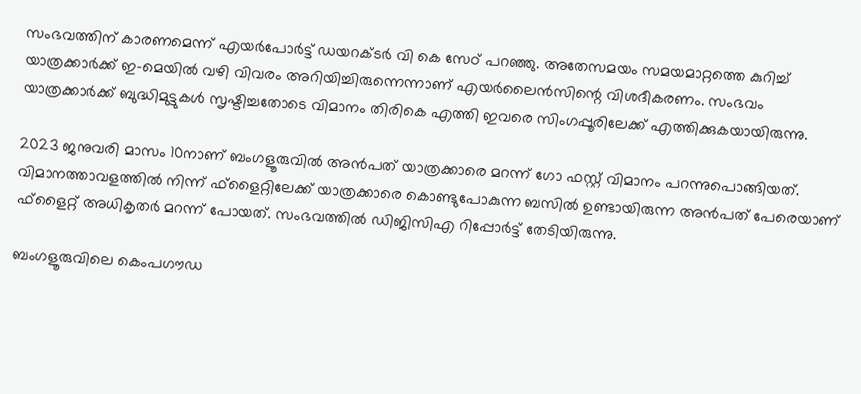സംഭവത്തിന് കാരണമെന്ന് എയര്‍പോര്‍ട്ട് ഡയറക്ടര്‍ വി കെ സേഠ് പറഞ്ഞു. അതേസമയം സമയമാറ്റത്തെ കുറിച്ച് യാത്രക്കാര്‍ക്ക് ഇ-മെയില്‍ വഴി വിവരം അറിയിച്ചിരുന്നെന്നാണ് എയര്‍ലൈന്‍സിന്റെ വിശദീകരണം. സംഭവം യാത്രക്കാര്‍ക്ക് ബുദ്ധിമുട്ടുകള്‍ സൃഷ്ടിച്ചതോടെ വിമാനം തിരികെ എത്തി ഇവരെ സിംഗപ്പൂരിലേക്ക് എത്തിക്കുകയായിരുന്നു.

2023 ജനുവരി മാസം 10നാണ് ബംഗളൂരുവില്‍ അന്‍പത് യാത്രക്കാരെ മറന്ന് ഗോ ഫസ്റ്റ് വിമാനം പറന്നുപൊങ്ങിയത്. വിമാനത്താവളത്തില്‍ നിന്ന് ഫ്ളൈറ്റിലേക്ക് യാത്രക്കാരെ കൊണ്ടുപോകുന്ന ബസില്‍ ഉണ്ടായിരുന്ന അന്‍പത് പേരെയാണ് ഫ്ളൈറ്റ് അധികൃതര്‍ മറന്ന് പോയത്. സംഭവത്തില്‍ ഡിജിസിഎ റിപ്പോര്‍ട്ട് തേടിയിരുന്നു.

ബംഗളൂരുവിലെ കെംപഗൗഡ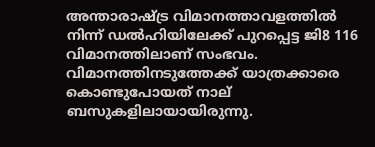അന്താരാഷ്ട്ര വിമാനത്താവളത്തില്‍ നിന്ന് ഡല്‍ഹിയിലേക്ക് പുറപ്പെട്ട ജി8 116 വിമാനത്തിലാണ് സംഭവം. വിമാനത്തിനടുത്തേക്ക് യാത്രക്കാരെ കൊണ്ടുപോയത് നാല് ബസുകളിലായായിരുന്നു.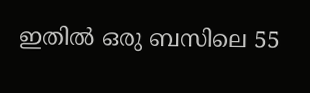ഇതില്‍ ഒരു ബസിലെ 55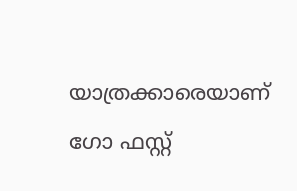യാത്രക്കാരെയാണ് ഗോ ഫസ്റ്റ്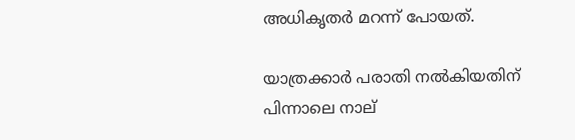അധികൃതര്‍ മറന്ന് പോയത്.

യാത്രക്കാര്‍ പരാതി നല്‍കിയതിന് പിന്നാലെ നാല്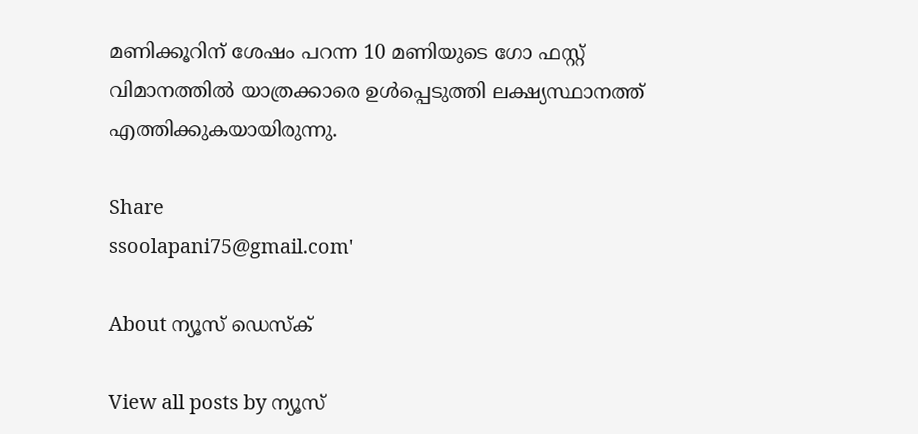മണിക്കൂറിന് ശേഷം പറന്ന 10 മണിയുടെ ഗോ ഫസ്റ്റ് വിമാനത്തില്‍ യാത്രക്കാരെ ഉള്‍പ്പെടുത്തി ലക്ഷ്യസ്ഥാനത്ത് എത്തിക്കുകയായിരുന്നു.

Share
ssoolapani75@gmail.com'

About ന്യൂസ് ഡെസ്ക്

View all posts by ന്യൂസ്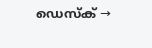ഡെസ്ക് →